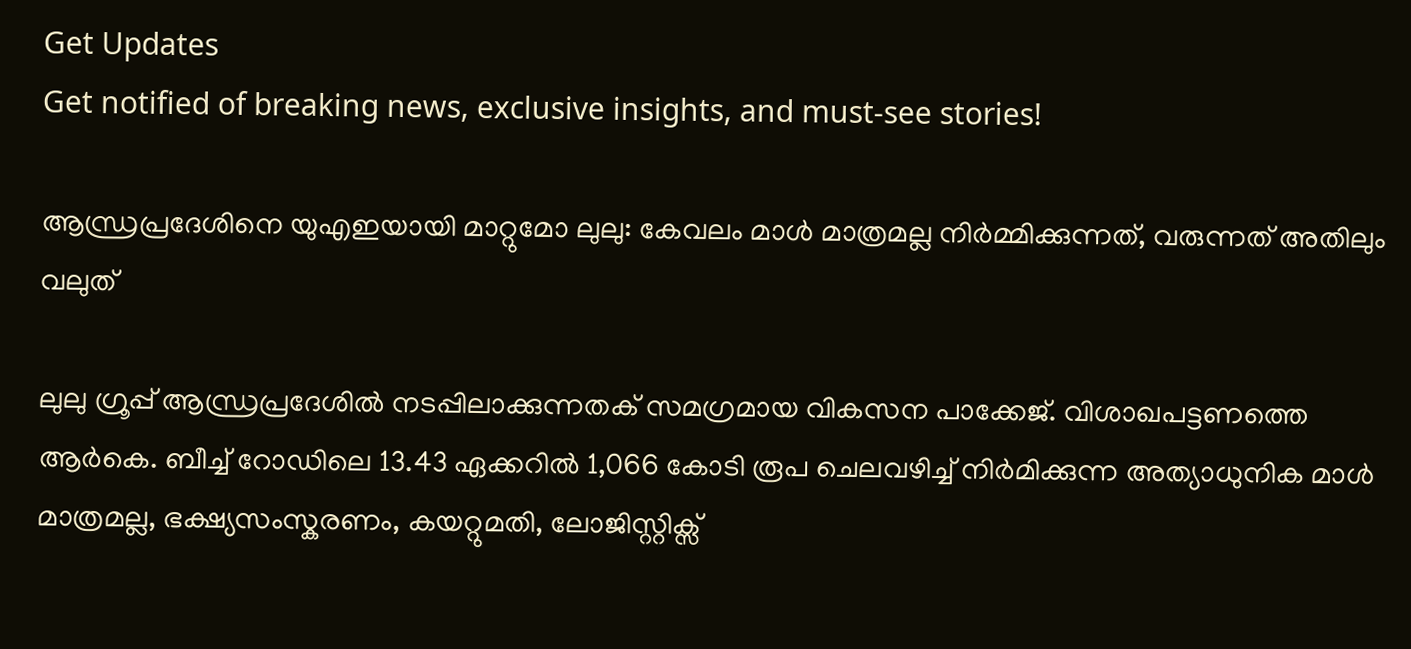Get Updates
Get notified of breaking news, exclusive insights, and must-see stories!

ആന്ധ്രപ്രദേശിനെ യുഎഇയായി മാറ്റുമോ ലുലു: കേവലം മാള്‍ മാത്രമല്ല നിർമ്മിക്കുന്നത്, വരുന്നത് അതിലും വലുത്

ലുലു ഗ്രൂപ്പ് ആന്ധ്രപ്രദേശില്‍ നടപ്പിലാക്കുന്നതക് സമഗ്രമായ വികസന പാക്കേജ്. വിശാഖപട്ടണത്തെ ആർകെ. ബീച്ച് റോഡിലെ 13.43 ഏക്കറിൽ 1,066 കോടി രൂപ ചെലവഴിച്ച് നിർമിക്കുന്ന അത്യാധുനിക മാൾ മാത്രമല്ല, ഭക്ഷ്യസംസ്കരണം, കയറ്റുമതി, ലോജിസ്റ്റിക്സ്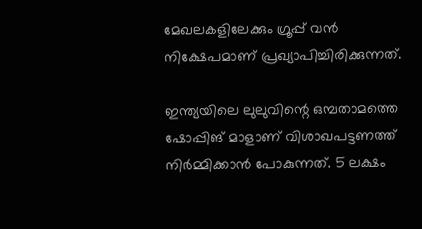മേഖലകളിലേക്കും ഗ്രൂപ്പ് വൻ നിക്ഷേപമാണ് പ്രഖ്യാപിച്ചിരിക്കുന്നത്.

ഇന്ത്യയിലെ ലുലുവിന്റെ ഒമ്പതാമത്തെ ഷോപ്പിങ് മാളാണ് വിശാഖപട്ടണത്ത് നിർമ്മിക്കാന്‍ പോകുന്നത്. 5 ലക്ഷം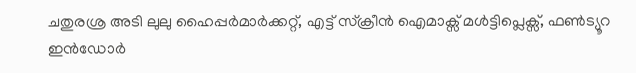ചതുരശ്ര അടി ലുലു ഹൈപ്പർമാർക്കറ്റ്, എട്ട് സ്ക്രീൻ ഐമാക്സ് മൾട്ടിപ്ലെക്സ്, ഫൺട്യൂറ ഇൻഡോർ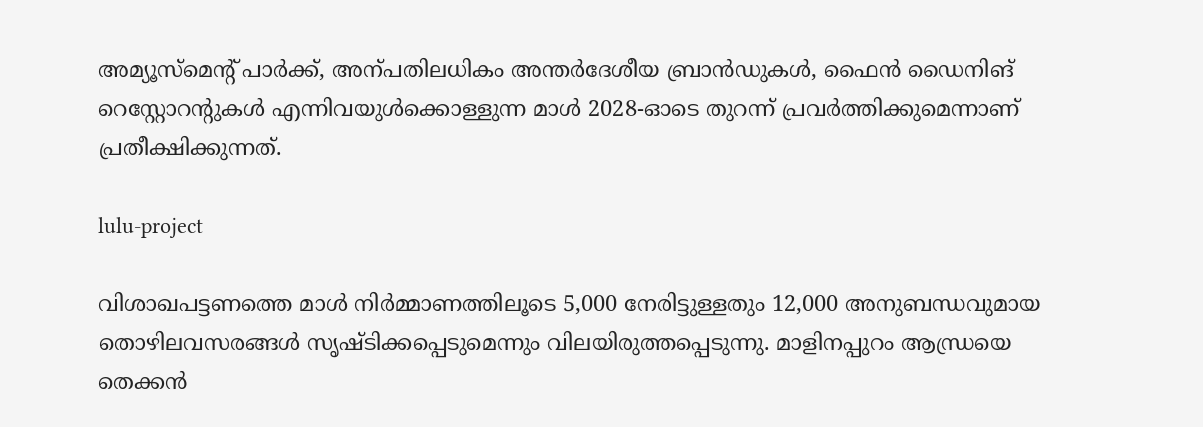അമ്യൂസ്മെന്റ് പാർക്ക്, അന്പതിലധികം അന്തർദേശീയ ബ്രാൻഡുകൾ, ഫൈൻ ഡൈനിങ് റെസ്റ്റോറന്റുകൾ എന്നിവയുൾക്കൊള്ളുന്ന മാൾ 2028-ഓടെ തുറന്ന് പ്രവർത്തിക്കുമെന്നാണ് പ്രതീക്ഷിക്കുന്നത്.

lulu-project

വിശാഖപട്ടണത്തെ മാള്‍ നിർമ്മാണത്തിലൂടെ 5,000 നേരിട്ടുള്ളതും 12,000 അനുബന്ധവുമായ തൊഴിലവസരങ്ങൾ സൃഷ്ടിക്കപ്പെടുമെന്നും വിലയിരുത്തപ്പെടുന്നു. മാളിനപ്പുറം ആന്ധ്രയെ തെക്കൻ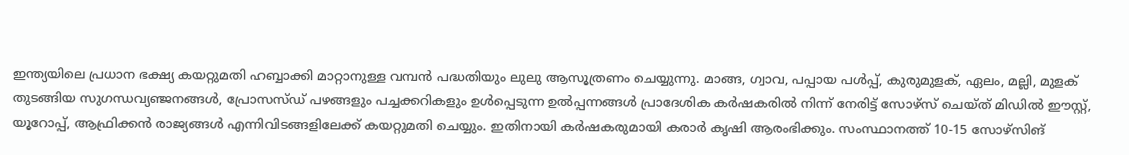ഇന്ത്യയിലെ പ്രധാന ഭക്ഷ്യ കയറ്റുമതി ഹബ്ബാക്കി മാറ്റാനുള്ള വമ്പൻ പദ്ധതിയും ലുലു ആസൂത്രണം ചെയ്യുന്നു. മാങ്ങ, ഗ്വാവ, പപ്പായ പൾപ്പ്, കുരുമുളക്, ഏലം, മല്ലി, മുളക് തുടങ്ങിയ സുഗന്ധവ്യഞ്ജനങ്ങൾ, പ്രോസസ്ഡ് പഴങ്ങളും പച്ചക്കറികളും ഉൾപ്പെടുന്ന ഉൽപ്പന്നങ്ങൾ പ്രാദേശിക കർഷകരിൽ നിന്ന് നേരിട്ട് സോഴ്സ് ചെയ്ത് മിഡിൽ ഈസ്റ്റ്, യൂറോപ്പ്, ആഫ്രിക്കൻ രാജ്യങ്ങൾ എന്നിവിടങ്ങളിലേക്ക് കയറ്റുമതി ചെയ്യും. ഇതിനായി കർഷകരുമായി കരാർ കൃഷി ആരംഭിക്കും. സംസ്ഥാനത്ത് 10-15 സോഴ്സിങ്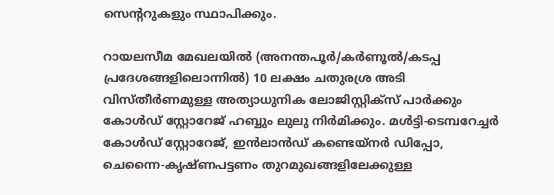സെന്ററുകളും സ്ഥാപിക്കും.

റായലസീമ മേഖലയിൽ (അനന്തപൂർ/കർണൂൽ/കടപ്പ പ്രദേശങ്ങളിലൊന്നിൽ) 10 ലക്ഷം ചതുരശ്ര അടി വിസ്തീർണമുള്ള അത്യാധുനിക ലോജിസ്റ്റിക്സ് പാർക്കും കോൾഡ് സ്റ്റോറേജ് ഹബ്ബും ലുലു നിർമിക്കും. മൾട്ടി-ടെമ്പറേച്ചർ കോൾഡ് സ്റ്റോറേജ്, ഇൻലാൻഡ് കണ്ടെയ്നർ ഡിപ്പോ, ചെന്നൈ-കൃഷ്ണപട്ടണം തുറമുഖങ്ങളിലേക്കുള്ള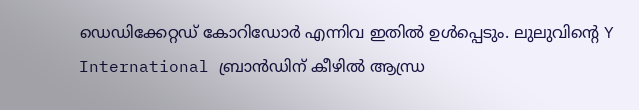ഡെഡിക്കേറ്റഡ് കോറിഡോർ എന്നിവ ഇതിൽ ഉൾപ്പെടും. ലുലുവിന്റെ Y International ബ്രാൻഡിന് കീഴിൽ ആന്ധ്ര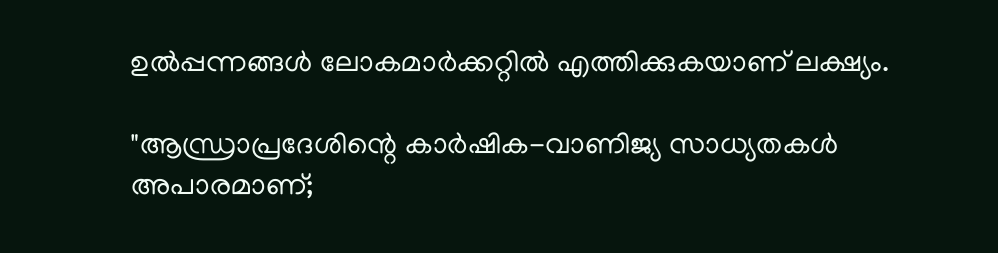ഉൽപ്പന്നങ്ങൾ ലോകമാർക്കറ്റിൽ എത്തിക്കുകയാണ് ലക്ഷ്യം.

"ആന്ധ്രാപ്രദേശിന്റെ കാർഷിക-വാണിജ്യ സാധ്യതകൾ അപാരമാണ്;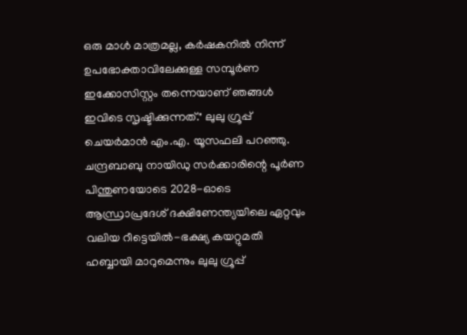ഒരു മാൾ മാത്രമല്ല, കർഷകനിൽ നിന്ന് ഉപഭോക്താവിലേക്കുള്ള സമ്പൂർണ ഇക്കോസിസ്റ്റം തന്നെയാണ് ഞങ്ങൾ ഇവിടെ സൃഷ്ടിക്കുന്നത്." ലുലു ഗ്രൂപ്പ് ചെയർമാൻ എം.എ. യൂസഫലി പറഞ്ഞു. ചന്ദ്രബാബു നായിഡു സർക്കാരിന്റെ പൂർണ പിന്തുണയോടെ 2028-ഓടെ ആന്ധ്രാപ്രദേശ് ദക്ഷിണേന്ത്യയിലെ ഏറ്റവും വലിയ റീട്ടെയിൽ-ഭക്ഷ്യ കയറ്റുമതി ഹബ്ബായി മാറുമെന്നും ലുലു ഗ്രൂപ്പ്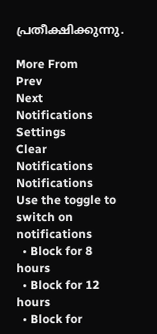പ്രതീക്ഷിക്കുന്നു.

More From
Prev
Next
Notifications
Settings
Clear Notifications
Notifications
Use the toggle to switch on notifications
  • Block for 8 hours
  • Block for 12 hours
  • Block for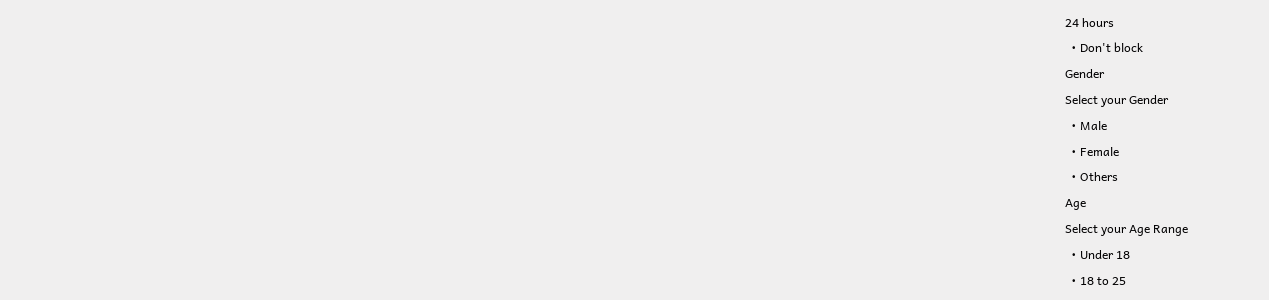24 hours
  • Don't block
Gender
Select your Gender
  • Male
  • Female
  • Others
Age
Select your Age Range
  • Under 18
  • 18 to 25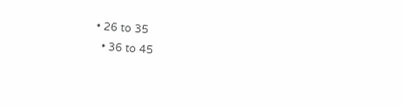• 26 to 35
  • 36 to 45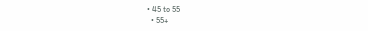• 45 to 55
  • 55+